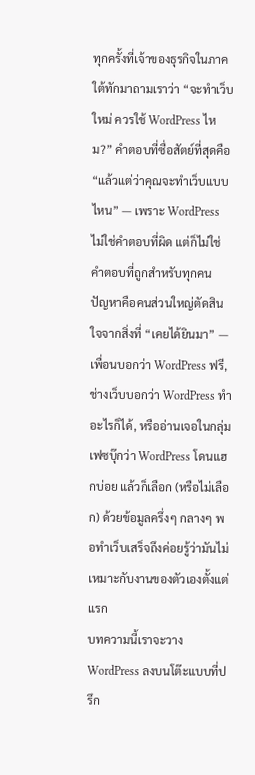ทุกครั้งที่เจ้าของธุรกิจในภาคใต้ทักมาถามเราว่า “จะทำเว็บใหม่ ควรใช้ WordPress ไหม?” คำตอบที่ซื่อสัตย์ที่สุดคือ “แล้วแต่ว่าคุณจะทำเว็บแบบไหน” — เพราะ WordPress ไม่ใช่คำตอบที่ผิด แต่ก็ไม่ใช่คำตอบที่ถูกสำหรับทุกคน
ปัญหาคือคนส่วนใหญ่ตัดสินใจจากสิ่งที่ “เคยได้ยินมา” — เพื่อนบอกว่า WordPress ฟรี, ช่างเว็บบอกว่า WordPress ทำอะไรก็ได้, หรืออ่านเจอในกลุ่มเฟซบุ๊กว่า WordPress โดนแฮกบ่อย แล้วก็เลือก (หรือไม่เลือก) ด้วยข้อมูลครึ่งๆ กลางๆ พอทำเว็บเสร็จถึงค่อยรู้ว่ามันไม่เหมาะกับงานของตัวเองตั้งแต่แรก
บทความนี้เราจะวาง WordPress ลงบนโต๊ะแบบที่ปรึก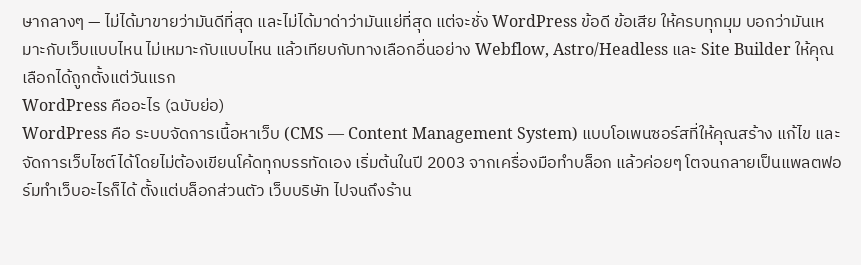ษากลางๆ — ไม่ได้มาขายว่ามันดีที่สุด และไม่ได้มาด่าว่ามันแย่ที่สุด แต่จะชั่ง WordPress ข้อดี ข้อเสีย ให้ครบทุกมุม บอกว่ามันเหมาะกับเว็บแบบไหน ไม่เหมาะกับแบบไหน แล้วเทียบกับทางเลือกอื่นอย่าง Webflow, Astro/Headless และ Site Builder ให้คุณเลือกได้ถูกตั้งแต่วันแรก
WordPress คืออะไร (ฉบับย่อ)
WordPress คือ ระบบจัดการเนื้อหาเว็บ (CMS — Content Management System) แบบโอเพนซอร์สที่ให้คุณสร้าง แก้ไข และจัดการเว็บไซต์ได้โดยไม่ต้องเขียนโค้ดทุกบรรทัดเอง เริ่มต้นในปี 2003 จากเครื่องมือทำบล็อก แล้วค่อยๆ โตจนกลายเป็นแพลตฟอร์มทำเว็บอะไรก็ได้ ตั้งแต่บล็อกส่วนตัว เว็บบริษัท ไปจนถึงร้าน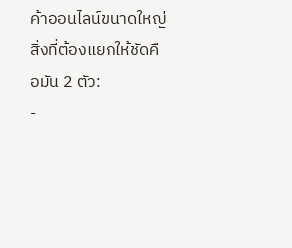ค้าออนไลน์ขนาดใหญ่
สิ่งที่ต้องแยกให้ชัดคือมัน 2 ตัว:
-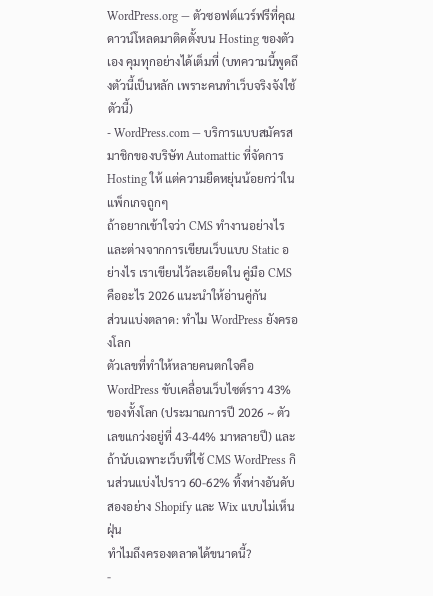WordPress.org — ตัวซอฟต์แวร์ฟรีที่คุณดาวน์โหลดมาติดตั้งบน Hosting ของตัวเอง คุมทุกอย่างได้เต็มที่ (บทความนี้พูดถึงตัวนี้เป็นหลัก เพราะคนทำเว็บจริงจังใช้ตัวนี้)
- WordPress.com — บริการแบบสมัครสมาชิกของบริษัท Automattic ที่จัดการ Hosting ให้ แต่ความยืดหยุ่นน้อยกว่าในแพ็กเกจถูกๆ
ถ้าอยากเข้าใจว่า CMS ทำงานอย่างไรและต่างจากการเขียนเว็บแบบ Static อย่างไร เราเขียนไว้ละเอียดใน คู่มือ CMS คืออะไร 2026 แนะนำให้อ่านคู่กัน
ส่วนแบ่งตลาด: ทำไม WordPress ยังครองโลก
ตัวเลขที่ทำให้หลายคนตกใจคือ WordPress ขับเคลื่อนเว็บไซต์ราว 43% ของทั้งโลก (ประมาณการปี 2026 ~ ตัวเลขแกว่งอยู่ที่ 43-44% มาหลายปี) และถ้านับเฉพาะเว็บที่ใช้ CMS WordPress กินส่วนแบ่งไปราว 60-62% ทิ้งห่างอันดับสองอย่าง Shopify และ Wix แบบไม่เห็นฝุ่น
ทำไมถึงครองตลาดได้ขนาดนี้?
-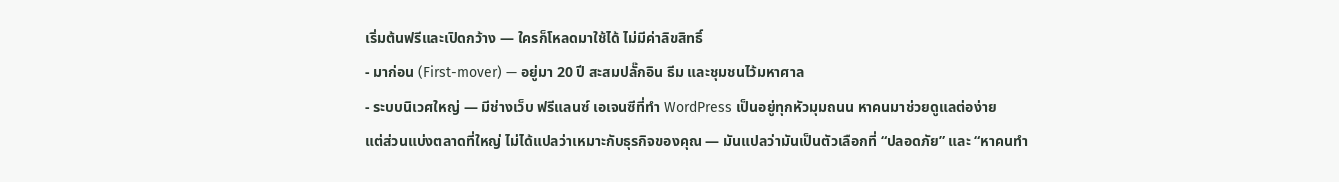เริ่มต้นฟรีและเปิดกว้าง — ใครก็โหลดมาใช้ได้ ไม่มีค่าลิขสิทธิ์
- มาก่อน (First-mover) — อยู่มา 20 ปี สะสมปลั๊กอิน ธีม และชุมชนไว้มหาศาล
- ระบบนิเวศใหญ่ — มีช่างเว็บ ฟรีแลนซ์ เอเจนซีที่ทำ WordPress เป็นอยู่ทุกหัวมุมถนน หาคนมาช่วยดูแลต่อง่าย
แต่ส่วนแบ่งตลาดที่ใหญ่ ไม่ได้แปลว่าเหมาะกับธุรกิจของคุณ — มันแปลว่ามันเป็นตัวเลือกที่ “ปลอดภัย” และ “หาคนทำ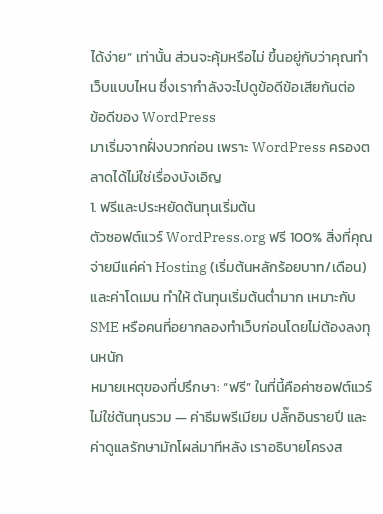ได้ง่าย” เท่านั้น ส่วนจะคุ้มหรือไม่ ขึ้นอยู่กับว่าคุณทำเว็บแบบไหน ซึ่งเรากำลังจะไปดูข้อดีข้อเสียกันต่อ
ข้อดีของ WordPress
มาเริ่มจากฝั่งบวกก่อน เพราะ WordPress ครองตลาดได้ไม่ใช่เรื่องบังเอิญ
1. ฟรีและประหยัดต้นทุนเริ่มต้น
ตัวซอฟต์แวร์ WordPress.org ฟรี 100% สิ่งที่คุณจ่ายมีแค่ค่า Hosting (เริ่มต้นหลักร้อยบาท/เดือน) และค่าโดเมน ทำให้ ต้นทุนเริ่มต้นต่ำมาก เหมาะกับ SME หรือคนที่อยากลองทำเว็บก่อนโดยไม่ต้องลงทุนหนัก
หมายเหตุของที่ปรึกษา: “ฟรี” ในที่นี้คือค่าซอฟต์แวร์ ไม่ใช่ต้นทุนรวม — ค่าธีมพรีเมียม ปลั๊กอินรายปี และค่าดูแลรักษามักโผล่มาทีหลัง เราอธิบายโครงส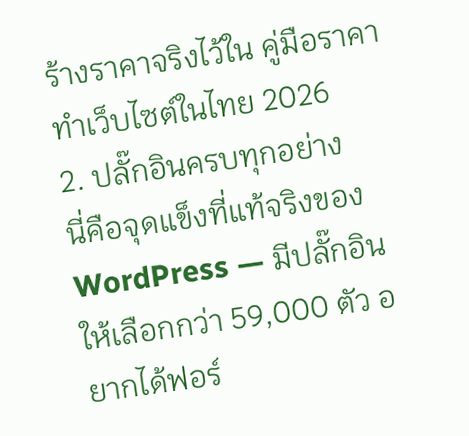ร้างราคาจริงไว้ใน คู่มือราคาทำเว็บไซต์ในไทย 2026
2. ปลั๊กอินครบทุกอย่าง
นี่คือจุดแข็งที่แท้จริงของ WordPress — มีปลั๊กอินให้เลือกกว่า 59,000 ตัว อยากได้ฟอร์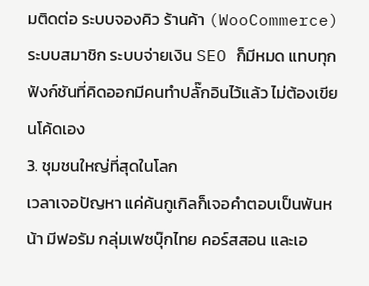มติดต่อ ระบบจองคิว ร้านค้า (WooCommerce) ระบบสมาชิก ระบบจ่ายเงิน SEO ก็มีหมด แทบทุกฟังก์ชันที่คิดออกมีคนทำปลั๊กอินไว้แล้ว ไม่ต้องเขียนโค้ดเอง
3. ชุมชนใหญ่ที่สุดในโลก
เวลาเจอปัญหา แค่ค้นกูเกิลก็เจอคำตอบเป็นพันหน้า มีฟอรัม กลุ่มเฟซบุ๊กไทย คอร์สสอน และเอ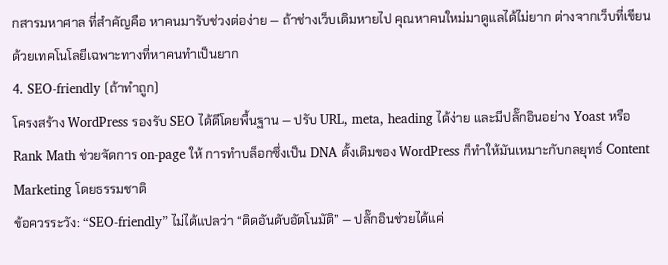กสารมหาศาล ที่สำคัญคือ หาคนมารับช่วงต่อง่าย — ถ้าช่างเว็บเดิมหายไป คุณหาคนใหม่มาดูแลได้ไม่ยาก ต่างจากเว็บที่เขียนด้วยเทคโนโลยีเฉพาะทางที่หาคนทำเป็นยาก
4. SEO-friendly (ถ้าทำถูก)
โครงสร้าง WordPress รองรับ SEO ได้ดีโดยพื้นฐาน — ปรับ URL, meta, heading ได้ง่าย และมีปลั๊กอินอย่าง Yoast หรือ Rank Math ช่วยจัดการ on-page ให้ การทำบล็อกซึ่งเป็น DNA ดั้งเดิมของ WordPress ก็ทำให้มันเหมาะกับกลยุทธ์ Content Marketing โดยธรรมชาติ
ข้อควรระวัง: “SEO-friendly” ไม่ได้แปลว่า “ติดอันดับอัตโนมัติ” — ปลั๊กอินช่วยได้แค่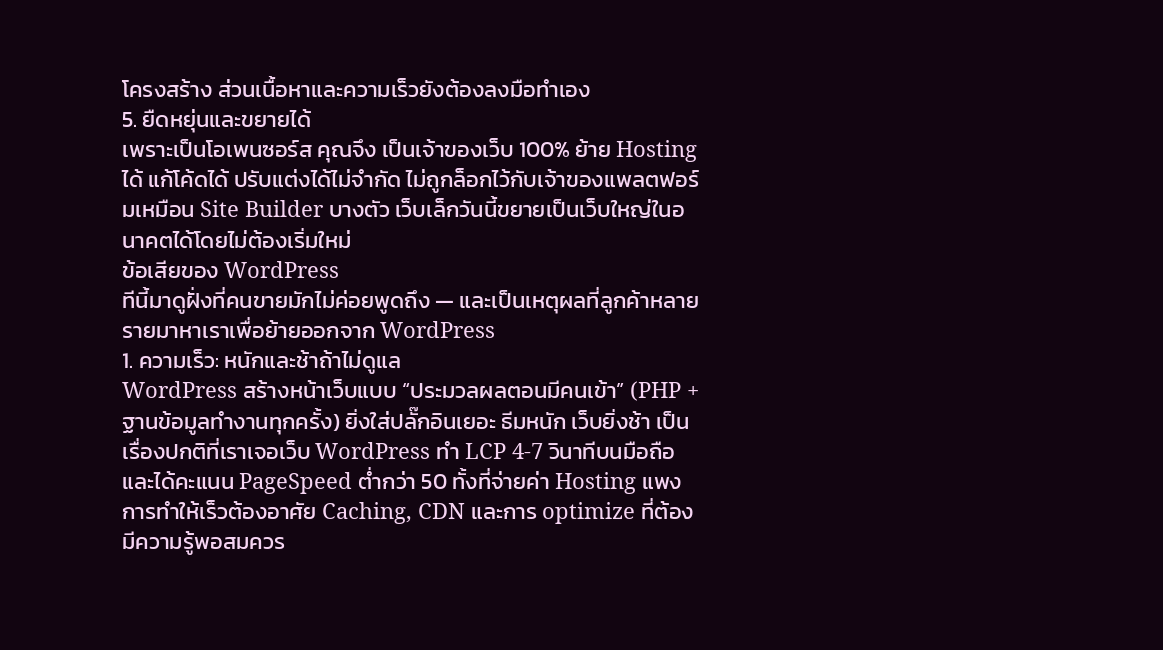โครงสร้าง ส่วนเนื้อหาและความเร็วยังต้องลงมือทำเอง
5. ยืดหยุ่นและขยายได้
เพราะเป็นโอเพนซอร์ส คุณจึง เป็นเจ้าของเว็บ 100% ย้าย Hosting ได้ แก้โค้ดได้ ปรับแต่งได้ไม่จำกัด ไม่ถูกล็อกไว้กับเจ้าของแพลตฟอร์มเหมือน Site Builder บางตัว เว็บเล็กวันนี้ขยายเป็นเว็บใหญ่ในอนาคตได้โดยไม่ต้องเริ่มใหม่
ข้อเสียของ WordPress
ทีนี้มาดูฝั่งที่คนขายมักไม่ค่อยพูดถึง — และเป็นเหตุผลที่ลูกค้าหลายรายมาหาเราเพื่อย้ายออกจาก WordPress
1. ความเร็ว: หนักและช้าถ้าไม่ดูแล
WordPress สร้างหน้าเว็บแบบ “ประมวลผลตอนมีคนเข้า” (PHP + ฐานข้อมูลทำงานทุกครั้ง) ยิ่งใส่ปลั๊กอินเยอะ ธีมหนัก เว็บยิ่งช้า เป็นเรื่องปกติที่เราเจอเว็บ WordPress ทำ LCP 4-7 วินาทีบนมือถือ และได้คะแนน PageSpeed ต่ำกว่า 50 ทั้งที่จ่ายค่า Hosting แพง การทำให้เร็วต้องอาศัย Caching, CDN และการ optimize ที่ต้องมีความรู้พอสมควร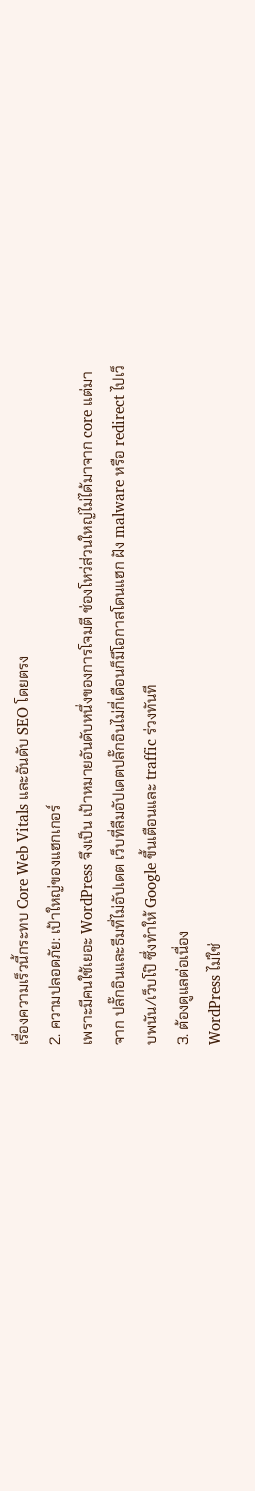เรื่องความเร็วนี้กระทบ Core Web Vitals และอันดับ SEO โดยตรง
2. ความปลอดภัย: เป้าใหญ่ของแฮกเกอร์
เพราะมีคนใช้เยอะ WordPress จึงเป็น เป้าหมายอันดับหนึ่งของการโจมตี ช่องโหว่ส่วนใหญ่ไม่ได้มาจาก core แต่มาจาก ปลั๊กอินและธีมที่ไม่อัปเดต เว็บที่ลืมอัปเดตปลั๊กอินไม่กี่เดือนก็มีโอกาสโดนแฮก ฝัง malware หรือ redirect ไปเว็บพนัน/เว็บโป๊ ซึ่งทำให้ Google ขึ้นเตือนและ traffic ร่วงทันที
3. ต้องดูแลต่อเนื่อง
WordPress ไม่ใช่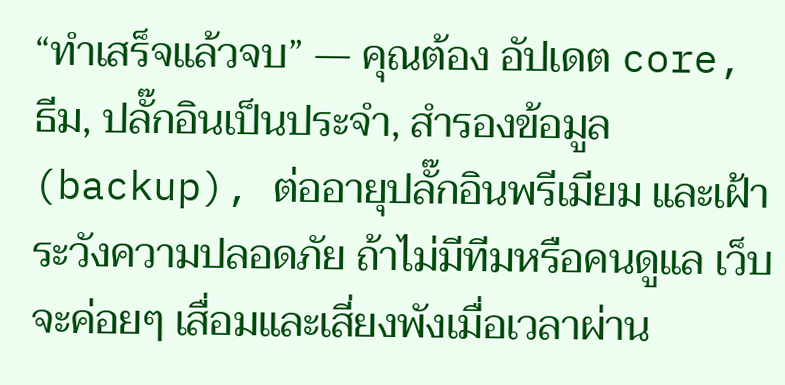“ทำเสร็จแล้วจบ” — คุณต้อง อัปเดต core, ธีม, ปลั๊กอินเป็นประจำ, สำรองข้อมูล (backup), ต่ออายุปลั๊กอินพรีเมียม และเฝ้าระวังความปลอดภัย ถ้าไม่มีทีมหรือคนดูแล เว็บจะค่อยๆ เสื่อมและเสี่ยงพังเมื่อเวลาผ่าน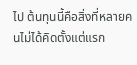ไป ต้นทุนนี้คือสิ่งที่หลายคนไม่ได้คิดตั้งแต่แรก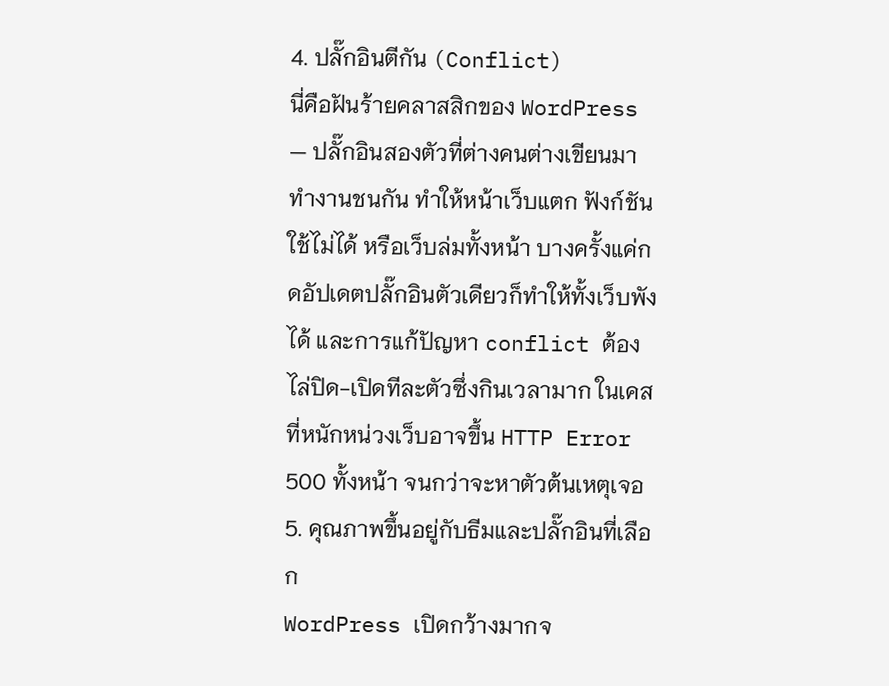4. ปลั๊กอินตีกัน (Conflict)
นี่คือฝันร้ายคลาสสิกของ WordPress — ปลั๊กอินสองตัวที่ต่างคนต่างเขียนมาทำงานชนกัน ทำให้หน้าเว็บแตก ฟังก์ชันใช้ไม่ได้ หรือเว็บล่มทั้งหน้า บางครั้งแค่กดอัปเดตปลั๊กอินตัวเดียวก็ทำให้ทั้งเว็บพังได้ และการแก้ปัญหา conflict ต้องไล่ปิด-เปิดทีละตัวซึ่งกินเวลามาก ในเคสที่หนักหน่วงเว็บอาจขึ้น HTTP Error 500 ทั้งหน้า จนกว่าจะหาตัวต้นเหตุเจอ
5. คุณภาพขึ้นอยู่กับธีมและปลั๊กอินที่เลือก
WordPress เปิดกว้างมากจ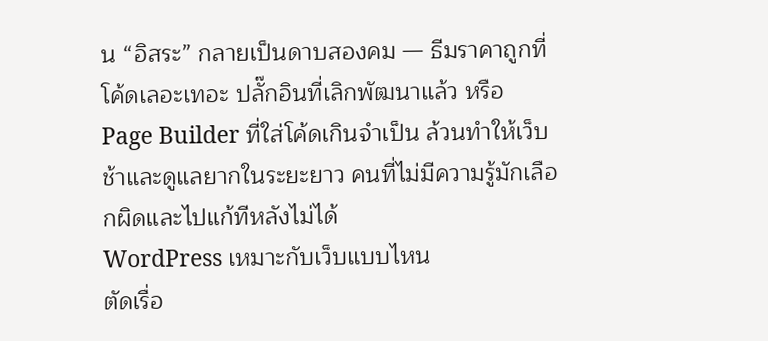น “อิสระ” กลายเป็นดาบสองคม — ธีมราคาถูกที่โค้ดเลอะเทอะ ปลั๊กอินที่เลิกพัฒนาแล้ว หรือ Page Builder ที่ใส่โค้ดเกินจำเป็น ล้วนทำให้เว็บช้าและดูแลยากในระยะยาว คนที่ไม่มีความรู้มักเลือกผิดและไปแก้ทีหลังไม่ได้
WordPress เหมาะกับเว็บแบบไหน
ตัดเรื่อ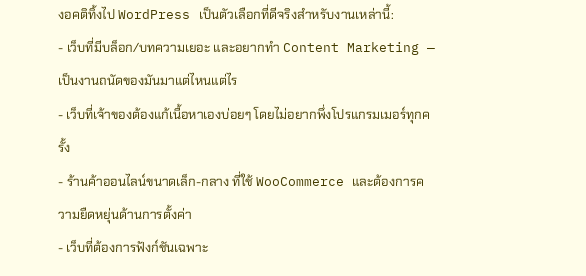งอคติทิ้งไป WordPress เป็นตัวเลือกที่ดีจริงสำหรับงานเหล่านี้:
- เว็บที่มีบล็อก/บทความเยอะ และอยากทำ Content Marketing — เป็นงานถนัดของมันมาแต่ไหนแต่ไร
- เว็บที่เจ้าของต้องแก้เนื้อหาเองบ่อยๆ โดยไม่อยากพึ่งโปรแกรมเมอร์ทุกครั้ง
- ร้านค้าออนไลน์ขนาดเล็ก-กลาง ที่ใช้ WooCommerce และต้องการความยืดหยุ่นด้านการตั้งค่า
- เว็บที่ต้องการฟังก์ชันเฉพาะ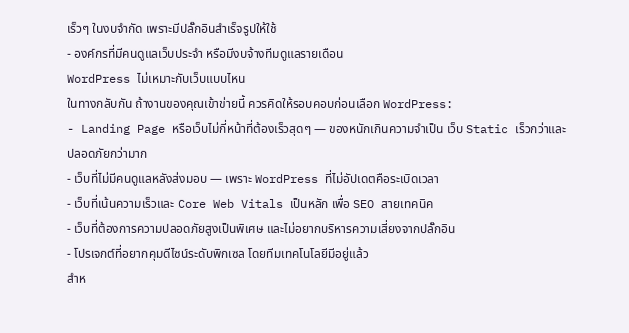เร็วๆ ในงบจำกัด เพราะมีปลั๊กอินสำเร็จรูปให้ใช้
- องค์กรที่มีคนดูแลเว็บประจำ หรือมีงบจ้างทีมดูแลรายเดือน
WordPress ไม่เหมาะกับเว็บแบบไหน
ในทางกลับกัน ถ้างานของคุณเข้าข่ายนี้ ควรคิดให้รอบคอบก่อนเลือก WordPress:
- Landing Page หรือเว็บไม่กี่หน้าที่ต้องเร็วสุดๆ — ของหนักเกินความจำเป็น เว็บ Static เร็วกว่าและปลอดภัยกว่ามาก
- เว็บที่ไม่มีคนดูแลหลังส่งมอบ — เพราะ WordPress ที่ไม่อัปเดตคือระเบิดเวลา
- เว็บที่เน้นความเร็วและ Core Web Vitals เป็นหลัก เพื่อ SEO สายเทคนิค
- เว็บที่ต้องการความปลอดภัยสูงเป็นพิเศษ และไม่อยากบริหารความเสี่ยงจากปลั๊กอิน
- โปรเจกต์ที่อยากคุมดีไซน์ระดับพิกเซล โดยทีมเทคโนโลยีมีอยู่แล้ว
สำห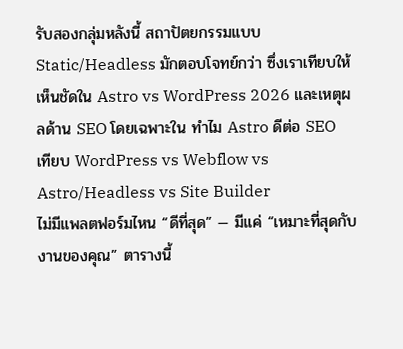รับสองกลุ่มหลังนี้ สถาปัตยกรรมแบบ Static/Headless มักตอบโจทย์กว่า ซึ่งเราเทียบให้เห็นชัดใน Astro vs WordPress 2026 และเหตุผลด้าน SEO โดยเฉพาะใน ทำไม Astro ดีต่อ SEO
เทียบ WordPress vs Webflow vs Astro/Headless vs Site Builder
ไม่มีแพลตฟอร์มไหน “ดีที่สุด” — มีแค่ “เหมาะที่สุดกับงานของคุณ” ตารางนี้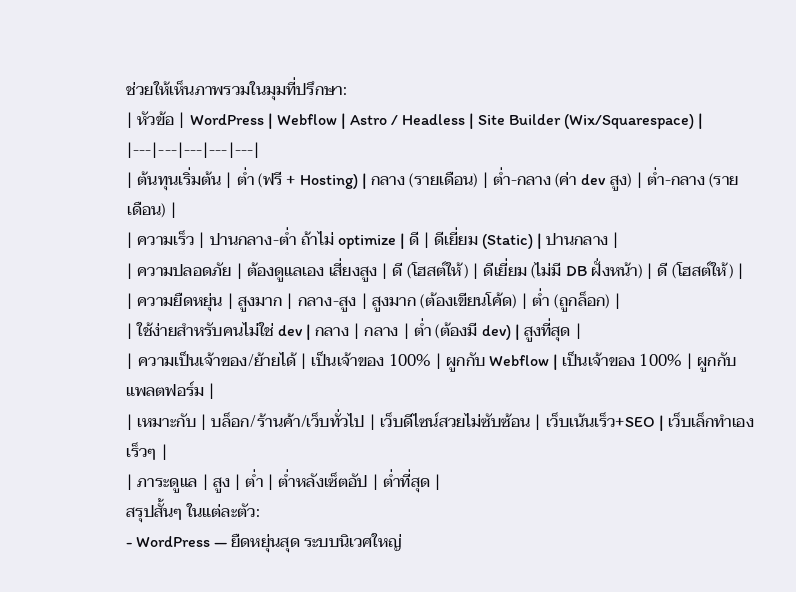ช่วยให้เห็นภาพรวมในมุมที่ปรึกษา:
| หัวข้อ | WordPress | Webflow | Astro / Headless | Site Builder (Wix/Squarespace) |
|---|---|---|---|---|
| ต้นทุนเริ่มต้น | ต่ำ (ฟรี + Hosting) | กลาง (รายเดือน) | ต่ำ-กลาง (ค่า dev สูง) | ต่ำ-กลาง (รายเดือน) |
| ความเร็ว | ปานกลาง-ต่ำ ถ้าไม่ optimize | ดี | ดีเยี่ยม (Static) | ปานกลาง |
| ความปลอดภัย | ต้องดูแลเอง เสี่ยงสูง | ดี (โฮสต์ให้) | ดีเยี่ยม (ไม่มี DB ฝั่งหน้า) | ดี (โฮสต์ให้) |
| ความยืดหยุ่น | สูงมาก | กลาง-สูง | สูงมาก (ต้องเขียนโค้ด) | ต่ำ (ถูกล็อก) |
| ใช้ง่ายสำหรับคนไม่ใช่ dev | กลาง | กลาง | ต่ำ (ต้องมี dev) | สูงที่สุด |
| ความเป็นเจ้าของ/ย้ายได้ | เป็นเจ้าของ 100% | ผูกกับ Webflow | เป็นเจ้าของ 100% | ผูกกับแพลตฟอร์ม |
| เหมาะกับ | บล็อก/ร้านค้า/เว็บทั่วไป | เว็บดีไซน์สวยไม่ซับซ้อน | เว็บเน้นเร็ว+SEO | เว็บเล็กทำเองเร็วๆ |
| ภาระดูแล | สูง | ต่ำ | ต่ำหลังเซ็ตอัป | ต่ำที่สุด |
สรุปสั้นๆ ในแต่ละตัว:
- WordPress — ยืดหยุ่นสุด ระบบนิเวศใหญ่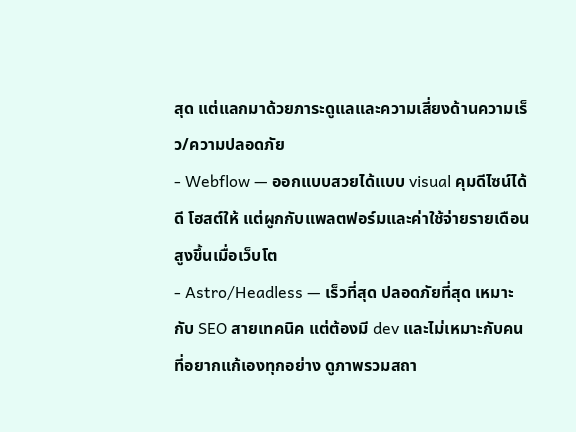สุด แต่แลกมาด้วยภาระดูแลและความเสี่ยงด้านความเร็ว/ความปลอดภัย
- Webflow — ออกแบบสวยได้แบบ visual คุมดีไซน์ได้ดี โฮสต์ให้ แต่ผูกกับแพลตฟอร์มและค่าใช้จ่ายรายเดือนสูงขึ้นเมื่อเว็บโต
- Astro/Headless — เร็วที่สุด ปลอดภัยที่สุด เหมาะกับ SEO สายเทคนิค แต่ต้องมี dev และไม่เหมาะกับคนที่อยากแก้เองทุกอย่าง ดูภาพรวมสถา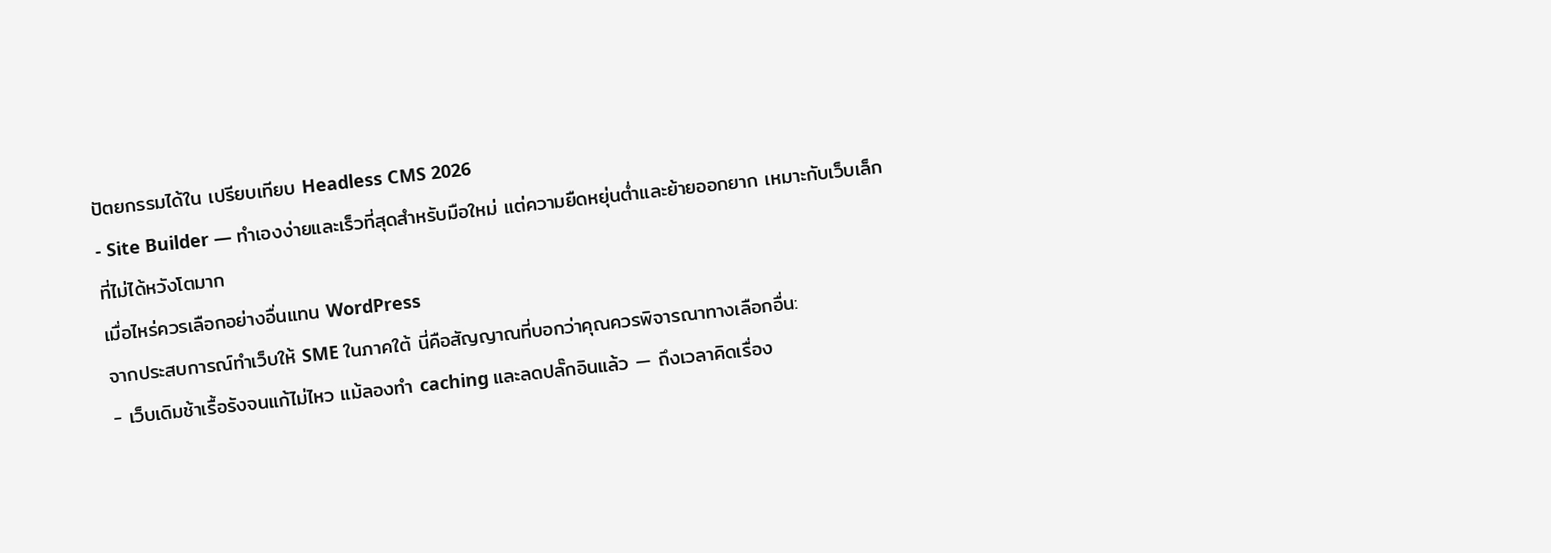ปัตยกรรมได้ใน เปรียบเทียบ Headless CMS 2026
- Site Builder — ทำเองง่ายและเร็วที่สุดสำหรับมือใหม่ แต่ความยืดหยุ่นต่ำและย้ายออกยาก เหมาะกับเว็บเล็กที่ไม่ได้หวังโตมาก
เมื่อไหร่ควรเลือกอย่างอื่นแทน WordPress
จากประสบการณ์ทำเว็บให้ SME ในภาคใต้ นี่คือสัญญาณที่บอกว่าคุณควรพิจารณาทางเลือกอื่น:
- เว็บเดิมช้าเรื้อรังจนแก้ไม่ไหว แม้ลองทำ caching และลดปลั๊กอินแล้ว — ถึงเวลาคิดเรื่อง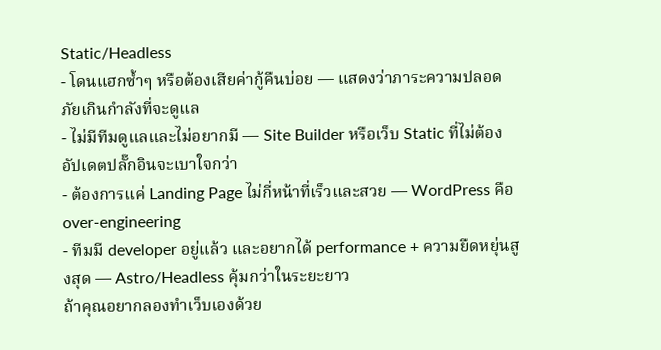Static/Headless
- โดนแฮกซ้ำๆ หรือต้องเสียค่ากู้คืนบ่อย — แสดงว่าภาระความปลอดภัยเกินกำลังที่จะดูแล
- ไม่มีทีมดูแลและไม่อยากมี — Site Builder หรือเว็บ Static ที่ไม่ต้องอัปเดตปลั๊กอินจะเบาใจกว่า
- ต้องการแค่ Landing Page ไม่กี่หน้าที่เร็วและสวย — WordPress คือ over-engineering
- ทีมมี developer อยู่แล้ว และอยากได้ performance + ความยืดหยุ่นสูงสุด — Astro/Headless คุ้มกว่าในระยะยาว
ถ้าคุณอยากลองทำเว็บเองด้วย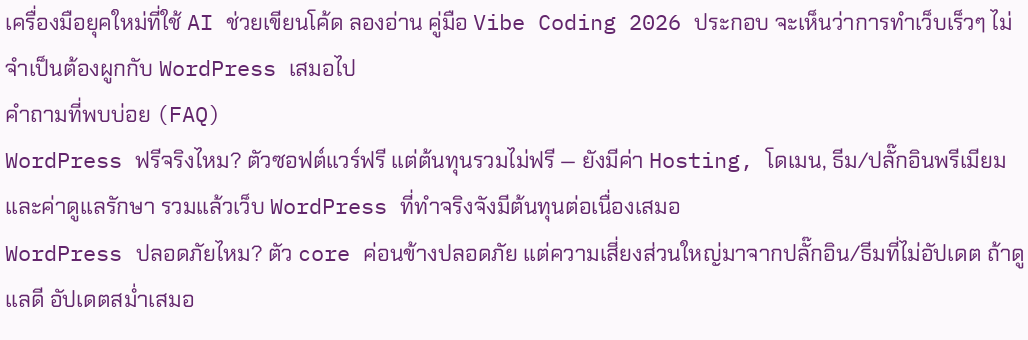เครื่องมือยุคใหม่ที่ใช้ AI ช่วยเขียนโค้ด ลองอ่าน คู่มือ Vibe Coding 2026 ประกอบ จะเห็นว่าการทำเว็บเร็วๆ ไม่จำเป็นต้องผูกกับ WordPress เสมอไป
คำถามที่พบบ่อย (FAQ)
WordPress ฟรีจริงไหม? ตัวซอฟต์แวร์ฟรี แต่ต้นทุนรวมไม่ฟรี — ยังมีค่า Hosting, โดเมน, ธีม/ปลั๊กอินพรีเมียม และค่าดูแลรักษา รวมแล้วเว็บ WordPress ที่ทำจริงจังมีต้นทุนต่อเนื่องเสมอ
WordPress ปลอดภัยไหม? ตัว core ค่อนข้างปลอดภัย แต่ความเสี่ยงส่วนใหญ่มาจากปลั๊กอิน/ธีมที่ไม่อัปเดต ถ้าดูแลดี อัปเดตสม่ำเสมอ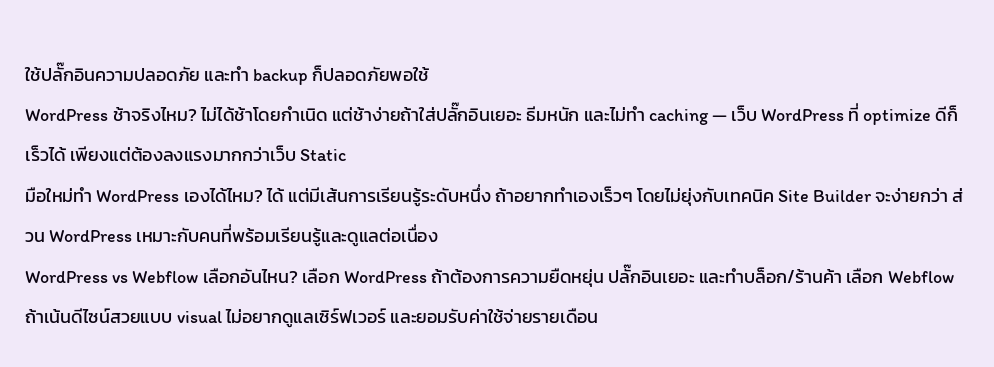ใช้ปลั๊กอินความปลอดภัย และทำ backup ก็ปลอดภัยพอใช้
WordPress ช้าจริงไหม? ไม่ได้ช้าโดยกำเนิด แต่ช้าง่ายถ้าใส่ปลั๊กอินเยอะ ธีมหนัก และไม่ทำ caching — เว็บ WordPress ที่ optimize ดีก็เร็วได้ เพียงแต่ต้องลงแรงมากกว่าเว็บ Static
มือใหม่ทำ WordPress เองได้ไหม? ได้ แต่มีเส้นการเรียนรู้ระดับหนึ่ง ถ้าอยากทำเองเร็วๆ โดยไม่ยุ่งกับเทคนิค Site Builder จะง่ายกว่า ส่วน WordPress เหมาะกับคนที่พร้อมเรียนรู้และดูแลต่อเนื่อง
WordPress vs Webflow เลือกอันไหน? เลือก WordPress ถ้าต้องการความยืดหยุ่น ปลั๊กอินเยอะ และทำบล็อก/ร้านค้า เลือก Webflow ถ้าเน้นดีไซน์สวยแบบ visual ไม่อยากดูแลเซิร์ฟเวอร์ และยอมรับค่าใช้จ่ายรายเดือน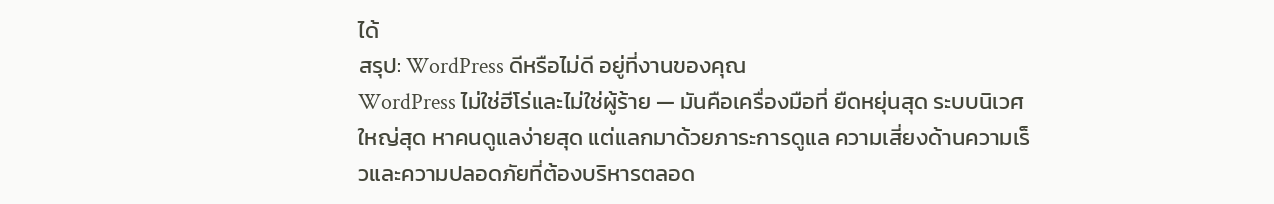ได้
สรุป: WordPress ดีหรือไม่ดี อยู่ที่งานของคุณ
WordPress ไม่ใช่ฮีโร่และไม่ใช่ผู้ร้าย — มันคือเครื่องมือที่ ยืดหยุ่นสุด ระบบนิเวศใหญ่สุด หาคนดูแลง่ายสุด แต่แลกมาด้วยภาระการดูแล ความเสี่ยงด้านความเร็วและความปลอดภัยที่ต้องบริหารตลอด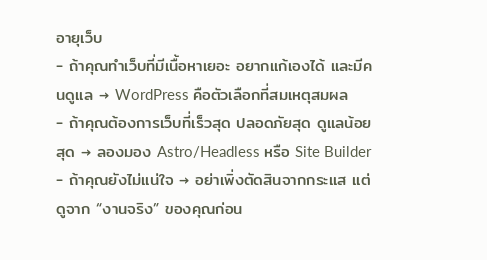อายุเว็บ
- ถ้าคุณทำเว็บที่มีเนื้อหาเยอะ อยากแก้เองได้ และมีคนดูแล → WordPress คือตัวเลือกที่สมเหตุสมผล
- ถ้าคุณต้องการเว็บที่เร็วสุด ปลอดภัยสุด ดูแลน้อยสุด → ลองมอง Astro/Headless หรือ Site Builder
- ถ้าคุณยังไม่แน่ใจ → อย่าเพิ่งตัดสินจากกระแส แต่ดูจาก “งานจริง” ของคุณก่อน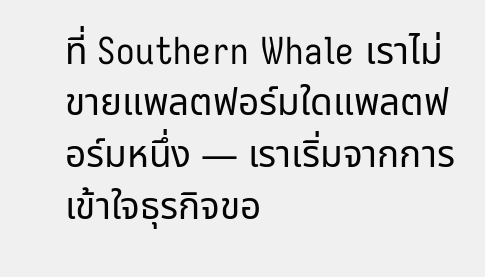ที่ Southern Whale เราไม่ขายแพลตฟอร์มใดแพลตฟอร์มหนึ่ง — เราเริ่มจากการเข้าใจธุรกิจขอ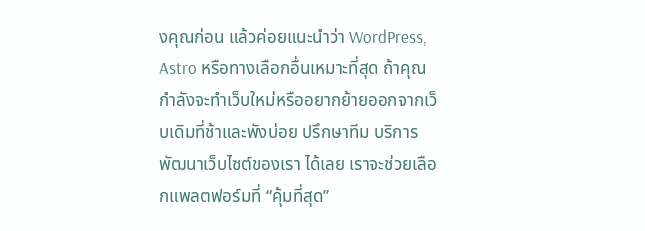งคุณก่อน แล้วค่อยแนะนำว่า WordPress, Astro หรือทางเลือกอื่นเหมาะที่สุด ถ้าคุณกำลังจะทำเว็บใหม่หรืออยากย้ายออกจากเว็บเดิมที่ช้าและพังบ่อย ปรึกษาทีม บริการพัฒนาเว็บไซต์ของเรา ได้เลย เราจะช่วยเลือกแพลตฟอร์มที่ “คุ้มที่สุด”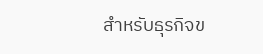สำหรับธุรกิจข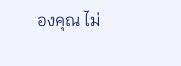องคุณ ไม่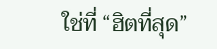ใช่ที่ “ฮิตที่สุด”